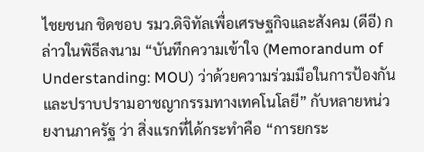ไชยชนก ชิดชอบ รมว.ดิจิทัลเพื่อเศรษฐกิจและสังคม (ดีอี) กล่าวในพิธีลงนาม “บันทึกความเข้าใจ (Memorandum of Understanding: MOU) ว่าด้วยความร่วมมือในการป้องกันและปราบปรามอาชญากรรมทางเทคโนโลยี” กับหลายหน่วยงานภาครัฐ ว่า สิ่งแรกที่ได้กระทำคือ “การยกระ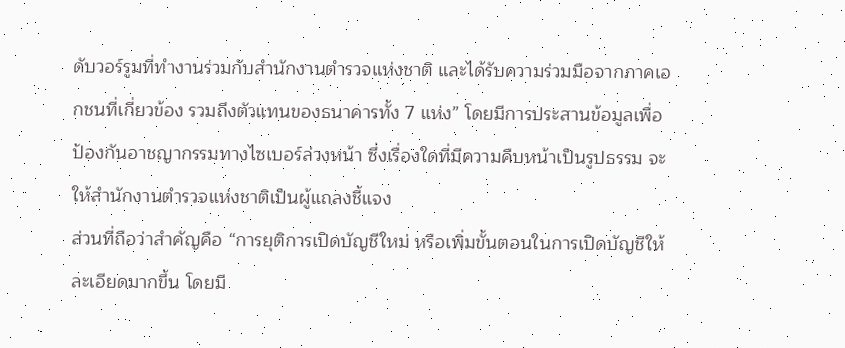ดับวอร์รูมที่ทำงานร่วมกับสำนักงานตำรวจแห่งชาติ และได้รับความร่วมมือจากภาคเอกชนที่เกี่ยวข้อง รวมถึงตัวแทนของธนาคารทั้ง 7 แห่ง” โดยมีการประสานข้อมูลเพื่อป้องกันอาชญากรรมทางไซเบอร์ล่วงหน้า ซึ่งเรื่องใดที่มีความคืบหน้าเป็นรูปธรรม จะให้สำนักงานตำรวจแห่งชาติเป็นผู้แถลงชี้แจง
ส่วนที่ถือว่าสำคัญคือ “การยุติการเปิดบัญชีใหม่ หรือเพิ่มขั้นตอนในการเปิดบัญชีให้ละเอียดมากขึ้น โดยมี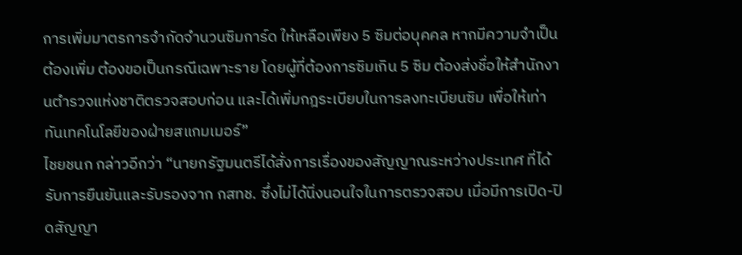การเพิ่มมาตรการจำกัดจำนวนซิมการ์ด ให้เหลือเพียง 5 ซิมต่อบุคคล หากมีความจำเป็นต้องเพิ่ม ต้องขอเป็นกรณีเฉพาะราย โดยผู้ที่ต้องการซิมเกิน 5 ซิม ต้องส่งชื่อให้สำนักงานตำรวจแห่งชาติตรวจสอบก่อน และได้เพิ่มกฎระเบียบในการลงทะเบียนซิม เพื่อให้เท่าทันเทคโนโลยีของฝ่ายสแกมเมอร์”
ไชยชนก กล่าวอีกว่า “นายกรัฐมนตรีได้สั่งการเรื่องของสัญญาณระหว่างประเทศ ที่ได้รับการยืนยันและรับรองจาก กสทช. ซึ่งไม่ได้นิ่งนอนใจในการตรวจสอบ เมื่อมีการเปิด-ปิดสัญญา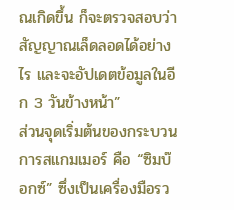ณเกิดขึ้น ก็จะตรวจสอบว่าสัญญาณเล็ดลอดได้อย่างไร และจะอัปเดตข้อมูลในอีก 3 วันข้างหน้า”
ส่วนจุดเริ่มต้นของกระบวนการสแกมเมอร์ คือ “ซิมบ๊อกซ์” ซึ่งเป็นเครื่องมือรว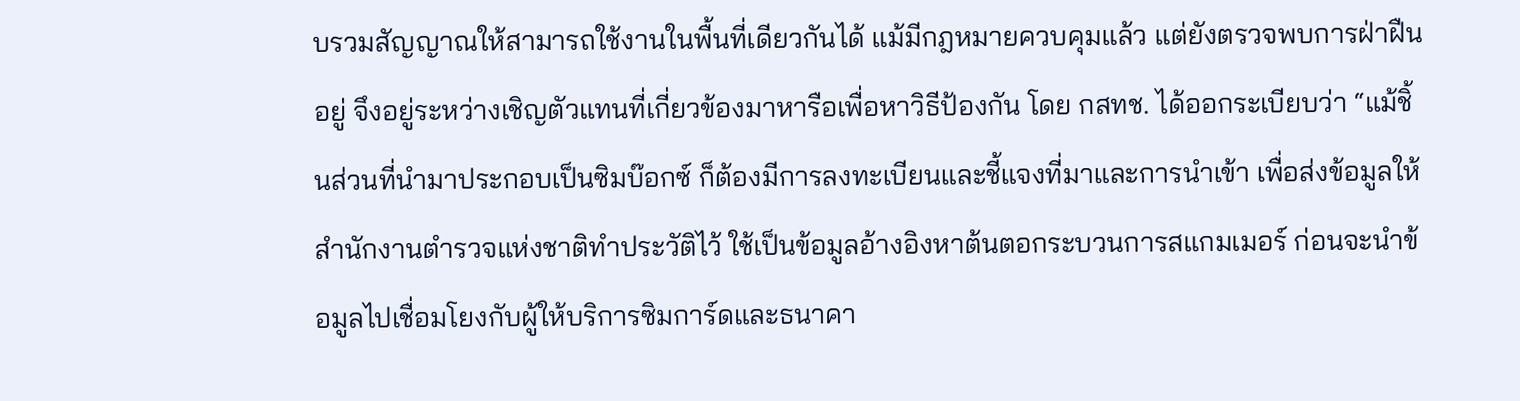บรวมสัญญาณให้สามารถใช้งานในพื้นที่เดียวกันได้ แม้มีกฎหมายควบคุมแล้ว แต่ยังตรวจพบการฝ่าฝืนอยู่ จึงอยู่ระหว่างเชิญตัวแทนที่เกี่ยวข้องมาหารือเพื่อหาวิธีป้องกัน โดย กสทช. ได้ออกระเบียบว่า “แม้ชิ้นส่วนที่นำมาประกอบเป็นซิมบ๊อกซ์ ก็ต้องมีการลงทะเบียนและชี้แจงที่มาและการนำเข้า เพื่อส่งข้อมูลให้สำนักงานตำรวจแห่งชาติทำประวัติไว้ ใช้เป็นข้อมูลอ้างอิงหาต้นตอกระบวนการสแกมเมอร์ ก่อนจะนำข้อมูลไปเชื่อมโยงกับผู้ให้บริการซิมการ์ดและธนาคา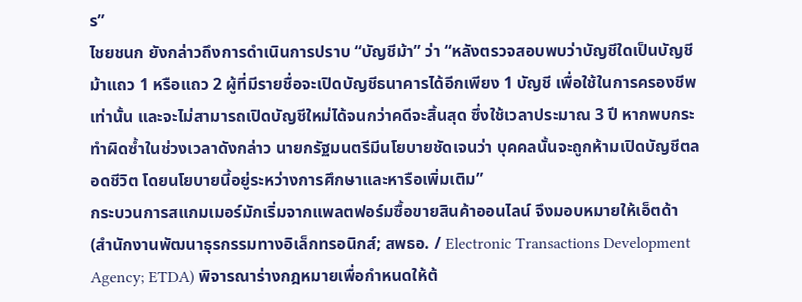ร”
ไชยชนก ยังกล่าวถึงการดำเนินการปราบ “บัญชีม้า” ว่า “หลังตรวจสอบพบว่าบัญชีใดเป็นบัญชีม้าแถว 1 หรือแถว 2 ผู้ที่มีรายชื่อจะเปิดบัญชีธนาคารได้อีกเพียง 1 บัญชี เพื่อใช้ในการครองชีพเท่านั้น และจะไม่สามารถเปิดบัญชีใหม่ได้จนกว่าคดีจะสิ้นสุด ซึ่งใช้เวลาประมาณ 3 ปี หากพบกระทำผิดซ้ำในช่วงเวลาดังกล่าว นายกรัฐมนตรีมีนโยบายชัดเจนว่า บุคคลนั้นจะถูกห้ามเปิดบัญชีตลอดชีวิต โดยนโยบายนี้อยู่ระหว่างการศึกษาและหารือเพิ่มเติม”
กระบวนการสแกมเมอร์มักเริ่มจากแพลตฟอร์มซื้อขายสินค้าออนไลน์ จึงมอบหมายให้เอ็ตด้า (สำนักงานพัฒนาธุรกรรมทางอิเล็กทรอนิกส์; สพธอ. / Electronic Transactions Development Agency; ETDA) พิจารณาร่างกฎหมายเพื่อกำหนดให้ต้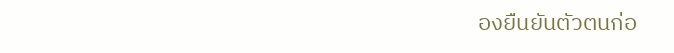องยืนยันตัวตนก่อ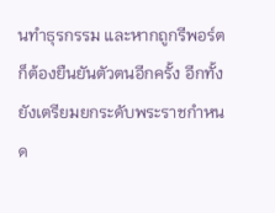นทำธุรกรรม และหากถูกรีพอร์ตก็ต้องยืนยันตัวตนอีกครั้ง อีกทั้งยังเตรียมยกระดับพระราชกำหนด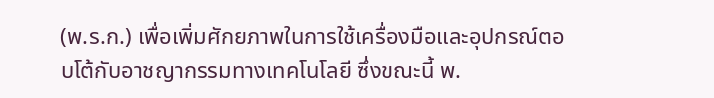(พ.ร.ก.) เพื่อเพิ่มศักยภาพในการใช้เครื่องมือและอุปกรณ์ตอบโต้กับอาชญากรรมทางเทคโนโลยี ซึ่งขณะนี้ พ.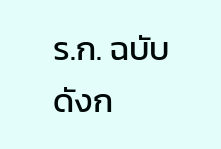ร.ก. ฉบับดังก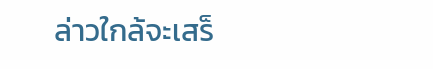ล่าวใกล้จะเสร็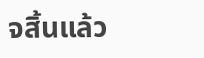จสิ้นแล้ว